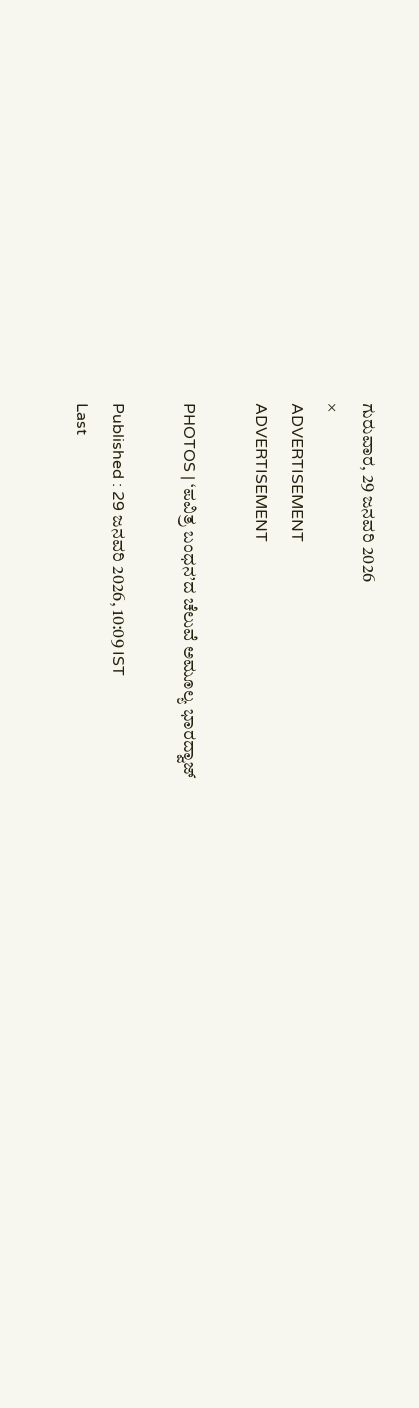ಗುರುವಾರ, 29 ಜನವರಿ 2026
×
ADVERTISEMENT
ADVERTISEMENT

PHOTOS | ‘ಪವಿತ್ರ ಬಂಧನ’ದ ಚೆಲುವೆ ಅಮೂಲ್ಯ ಭಾರದ್ವಾಜ್

Published : 29 ಜನವರಿ 2026, 10:09 IST
Last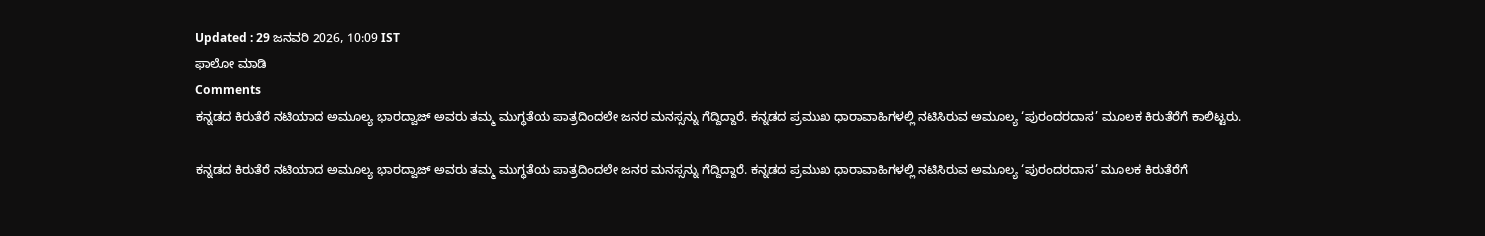Updated : 29 ಜನವರಿ 2026, 10:09 IST
ಫಾಲೋ ಮಾಡಿ
Comments
ಕನ್ನಡದ ಕಿರುತೆರೆ ನಟಿಯಾದ ಅಮೂಲ್ಯ ಭಾರದ್ವಾಜ್ ಅವರು ತಮ್ಮ ಮುಗ್ಧತೆಯ ಪಾತ್ರದಿಂದಲೇ ಜನರ ಮನಸ್ಸನ್ನು ಗೆದ್ದಿದ್ದಾರೆ. ಕನ್ನಡದ ಪ್ರಮುಖ ಧಾರಾವಾಹಿಗಳಲ್ಲಿ ನಟಿಸಿರುವ ಅಮೂಲ್ಯ ‘ಪುರಂದರದಾಸ’ ಮೂಲಕ ಕಿರುತೆರೆಗೆ ಕಾಲಿಟ್ಟರು.

ಕನ್ನಡದ ಕಿರುತೆರೆ ನಟಿಯಾದ ಅಮೂಲ್ಯ ಭಾರದ್ವಾಜ್ ಅವರು ತಮ್ಮ ಮುಗ್ಧತೆಯ ಪಾತ್ರದಿಂದಲೇ ಜನರ ಮನಸ್ಸನ್ನು ಗೆದ್ದಿದ್ದಾರೆ. ಕನ್ನಡದ ಪ್ರಮುಖ ಧಾರಾವಾಹಿಗಳಲ್ಲಿ ನಟಿಸಿರುವ ಅಮೂಲ್ಯ ‘ಪುರಂದರದಾಸ’ ಮೂಲಕ ಕಿರುತೆರೆಗೆ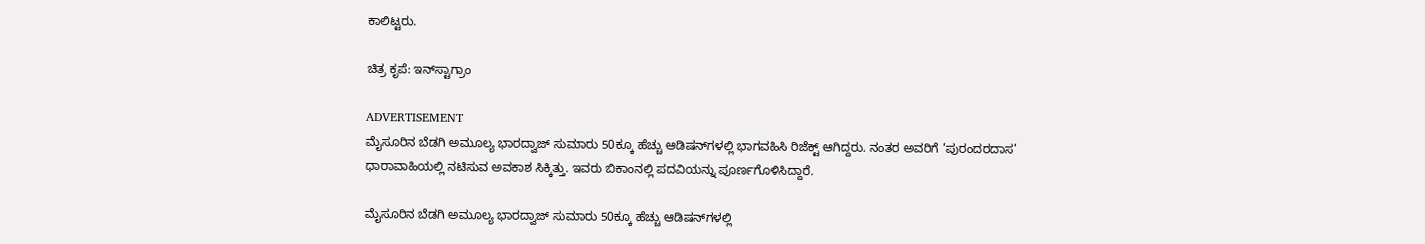ಕಾಲಿಟ್ಟರು.

ಚಿತ್ರ ಕೃಪೆ: ಇನ್‌ಸ್ಟಾಗ್ರಾಂ

ADVERTISEMENT
ಮೈಸೂರಿನ ಬೆಡಗಿ ಅಮೂಲ್ಯ ಭಾರದ್ವಾಜ್ ಸುಮಾರು 50ಕ್ಕೂ ಹೆಚ್ಚು ಆಡಿಷನ್‌ಗಳಲ್ಲಿ ಭಾಗವಹಿಸಿ ರಿಜೆಕ್ಟ್ ಆಗಿದ್ದರು. ನಂತರ ಅವರಿಗೆ ‘ಪುರಂದರದಾಸ’ ಧಾರಾವಾಹಿಯಲ್ಲಿ ನಟಿಸುವ ಅವಕಾಶ ಸಿಕ್ಕಿತ್ತು. ಇವರು ಬಿಕಾಂನಲ್ಲಿ ಪದವಿಯನ್ನು ಪೂರ್ಣಗೊಳಿಸಿದ್ದಾರೆ.

ಮೈಸೂರಿನ ಬೆಡಗಿ ಅಮೂಲ್ಯ ಭಾರದ್ವಾಜ್ ಸುಮಾರು 50ಕ್ಕೂ ಹೆಚ್ಚು ಆಡಿಷನ್‌ಗಳಲ್ಲಿ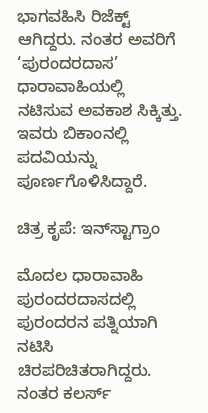ಭಾಗವಹಿಸಿ ರಿಜೆಕ್ಟ್ ಆಗಿದ್ದರು. ನಂತರ ಅವರಿಗೆ ‘ಪುರಂದರದಾಸ’ ಧಾರಾವಾಹಿಯಲ್ಲಿ ನಟಿಸುವ ಅವಕಾಶ ಸಿಕ್ಕಿತ್ತು. ಇವರು ಬಿಕಾಂನಲ್ಲಿ ಪದವಿಯನ್ನು ಪೂರ್ಣಗೊಳಿಸಿದ್ದಾರೆ.

ಚಿತ್ರ ಕೃಪೆ: ಇನ್‌ಸ್ಟಾಗ್ರಾಂ

ಮೊದಲ ಧಾರಾವಾಹಿ ಪುರಂದರದಾಸದಲ್ಲಿ ಪುರಂದರನ ಪತ್ನಿಯಾಗಿ ನಟಿಸಿ  ಚಿರಪರಿಚಿತರಾಗಿದ್ದರು. ನಂತರ ಕಲರ್ಸ್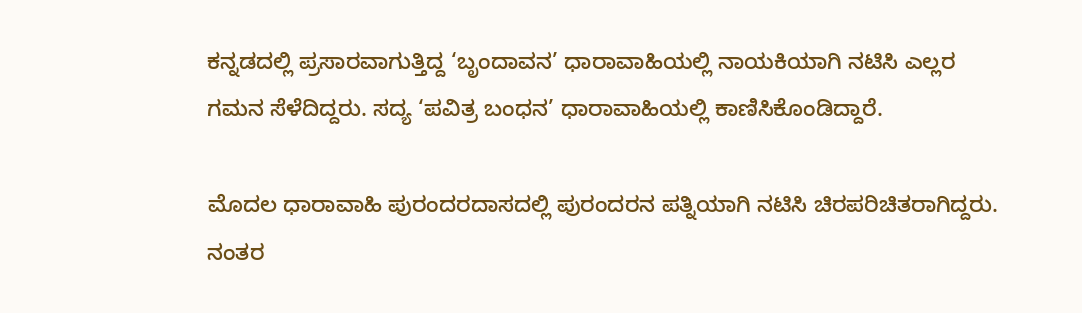ಕನ್ನಡದಲ್ಲಿ ಪ್ರಸಾರವಾಗುತ್ತಿದ್ದ ‘ಬೃಂದಾವನ’ ಧಾರಾವಾಹಿಯಲ್ಲಿ ನಾಯಕಿಯಾಗಿ ನಟಿಸಿ ಎಲ್ಲರ ಗಮನ ಸೆಳೆದಿದ್ದರು. ಸದ್ಯ ‘ಪವಿತ್ರ ಬಂಧನ’ ಧಾರಾವಾಹಿಯಲ್ಲಿ ಕಾಣಿಸಿಕೊಂಡಿದ್ದಾರೆ.

ಮೊದಲ ಧಾರಾವಾಹಿ ಪುರಂದರದಾಸದಲ್ಲಿ ಪುರಂದರನ ಪತ್ನಿಯಾಗಿ ನಟಿಸಿ ಚಿರಪರಿಚಿತರಾಗಿದ್ದರು. ನಂತರ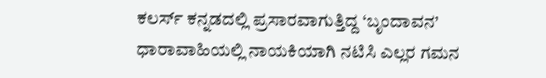ಕಲರ್ಸ್ ಕನ್ನಡದಲ್ಲಿ ಪ್ರಸಾರವಾಗುತ್ತಿದ್ದ ‘ಬೃಂದಾವನ’ ಧಾರಾವಾಹಿಯಲ್ಲಿ ನಾಯಕಿಯಾಗಿ ನಟಿಸಿ ಎಲ್ಲರ ಗಮನ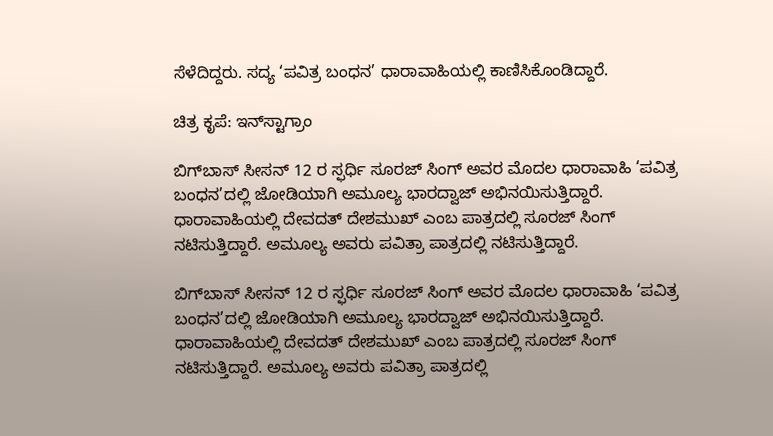ಸೆಳೆದಿದ್ದರು. ಸದ್ಯ ‘ಪವಿತ್ರ ಬಂಧನ’ ಧಾರಾವಾಹಿಯಲ್ಲಿ ಕಾಣಿಸಿಕೊಂಡಿದ್ದಾರೆ.

ಚಿತ್ರ ಕೃಪೆ: ಇನ್‌ಸ್ಟಾಗ್ರಾಂ

ಬಿಗ್‌ಬಾಸ್‌ ಸೀಸನ್‌ 12 ರ ಸ್ಫರ್ಧಿ ಸೂರಜ್ ಸಿಂಗ್ ಅವರ ಮೊದಲ ಧಾರಾವಾಹಿ ‘ಪವಿತ್ರ ಬಂಧನ’ದಲ್ಲಿ ಜೋಡಿಯಾಗಿ ಅಮೂಲ್ಯ ಭಾರದ್ವಾಜ್ ಅಭಿನಯಿಸುತ್ತಿದ್ದಾರೆ. ಧಾರಾವಾಹಿಯಲ್ಲಿ ದೇವದತ್ ದೇಶಮುಖ್ ಎಂಬ ಪಾತ್ರದಲ್ಲಿ ಸೂರಜ್ ಸಿಂಗ್ ನಟಿಸುತ್ತಿದ್ದಾರೆ. ಅಮೂಲ್ಯ ಅವರು ಪವಿತ್ರಾ ಪಾತ್ರದಲ್ಲಿ ನಟಿಸುತ್ತಿದ್ದಾರೆ.

ಬಿಗ್‌ಬಾಸ್‌ ಸೀಸನ್‌ 12 ರ ಸ್ಫರ್ಧಿ ಸೂರಜ್ ಸಿಂಗ್ ಅವರ ಮೊದಲ ಧಾರಾವಾಹಿ ‘ಪವಿತ್ರ ಬಂಧನ’ದಲ್ಲಿ ಜೋಡಿಯಾಗಿ ಅಮೂಲ್ಯ ಭಾರದ್ವಾಜ್ ಅಭಿನಯಿಸುತ್ತಿದ್ದಾರೆ. ಧಾರಾವಾಹಿಯಲ್ಲಿ ದೇವದತ್ ದೇಶಮುಖ್ ಎಂಬ ಪಾತ್ರದಲ್ಲಿ ಸೂರಜ್ ಸಿಂಗ್ ನಟಿಸುತ್ತಿದ್ದಾರೆ. ಅಮೂಲ್ಯ ಅವರು ಪವಿತ್ರಾ ಪಾತ್ರದಲ್ಲಿ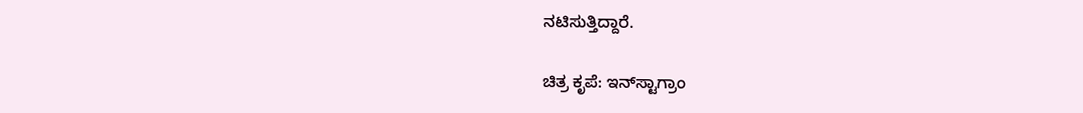ನಟಿಸುತ್ತಿದ್ದಾರೆ.

ಚಿತ್ರ ಕೃಪೆ: ಇನ್‌ಸ್ಟಾಗ್ರಾಂ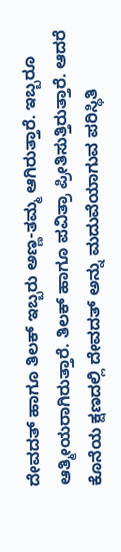ದೇವದತ್ ಹಾಗೂ ತಿಲಕ್ ಇಬ್ಬರು ಅಣ್ಣ-ತಮ್ಮ ಆಗಿರುತ್ತಾರೆ. ಇಬ್ಬರೂ ಆತ್ಮೀಯರಾಗಿರುತ್ತಾರೆ. ತಿಲಕ್ ಹಾಗೂ ಪವಿತ್ರಾ ಪ್ರೀತಿಸುತ್ತಿರುತ್ತಾರೆ. ಆದರೆ ಕೊನೆಯ ಕ್ಷಣದಲ್ಲಿ ದೇವದತ್ ಅನ್ನು ಮದುವೆಯಾಗುವ ಪರಿಸ್ಥಿತಿ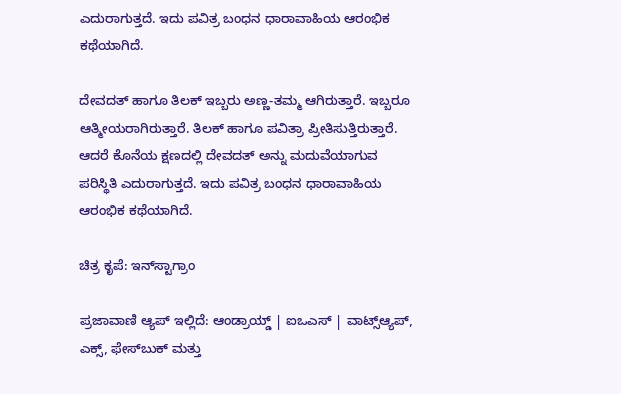ಎದುರಾಗುತ್ತದೆ. ಇದು ಪವಿತ್ರ ಬಂಧನ ಧಾರಾವಾಹಿಯ ಆರಂಭಿಕ ಕಥೆಯಾಗಿದೆ.

ದೇವದತ್ ಹಾಗೂ ತಿಲಕ್ ಇಬ್ಬರು ಅಣ್ಣ-ತಮ್ಮ ಆಗಿರುತ್ತಾರೆ. ಇಬ್ಬರೂ ಆತ್ಮೀಯರಾಗಿರುತ್ತಾರೆ. ತಿಲಕ್ ಹಾಗೂ ಪವಿತ್ರಾ ಪ್ರೀತಿಸುತ್ತಿರುತ್ತಾರೆ. ಆದರೆ ಕೊನೆಯ ಕ್ಷಣದಲ್ಲಿ ದೇವದತ್ ಅನ್ನು ಮದುವೆಯಾಗುವ ಪರಿಸ್ಥಿತಿ ಎದುರಾಗುತ್ತದೆ. ಇದು ಪವಿತ್ರ ಬಂಧನ ಧಾರಾವಾಹಿಯ ಆರಂಭಿಕ ಕಥೆಯಾಗಿದೆ.

ಚಿತ್ರ ಕೃಪೆ: ಇನ್‌ಸ್ಟಾಗ್ರಾಂ

ಪ್ರಜಾವಾಣಿ ಆ್ಯಪ್ ಇಲ್ಲಿದೆ: ಆಂಡ್ರಾಯ್ಡ್ | ಐಒಎಸ್ | ವಾಟ್ಸ್ಆ್ಯಪ್, ಎಕ್ಸ್, ಫೇಸ್‌ಬುಕ್ ಮತ್ತು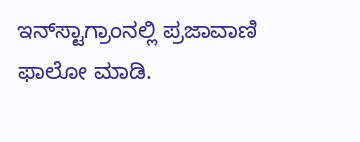ಇನ್‌ಸ್ಟಾಗ್ರಾಂನಲ್ಲಿ ಪ್ರಜಾವಾಣಿ ಫಾಲೋ ಮಾಡಿ.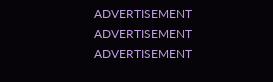ADVERTISEMENT
ADVERTISEMENT
ADVERTISEMENT